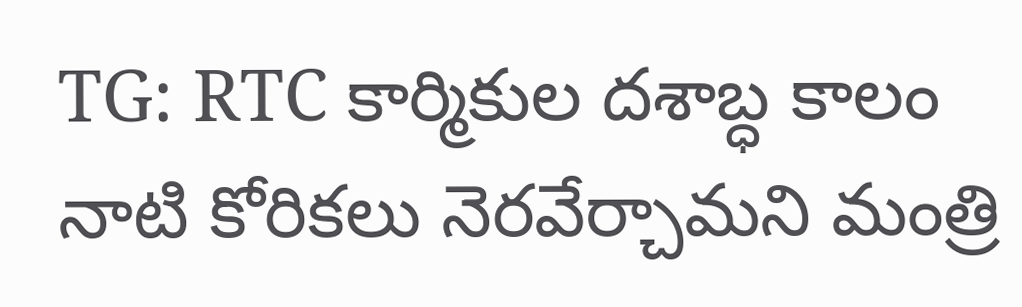TG: RTC కార్మికుల దశాబ్ధ కాలం నాటి కోరికలు నెరవేర్చామని మంత్రి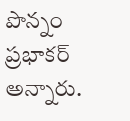పొన్నం ప్రభాకర్ అన్నారు.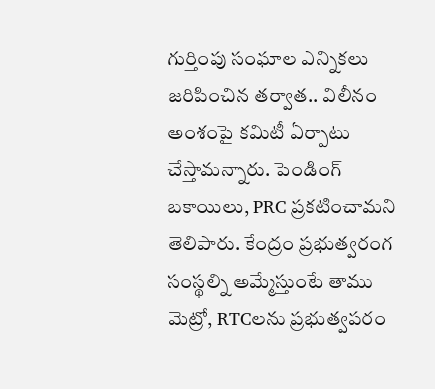గుర్తింపు సంఘాల ఎన్నికలు జరిపించిన తర్వాత.. విలీనం అంశంపై కమిటీ ఏర్పాటు చేస్తామన్నారు. పెండింగ్ బకాయిలు, PRC ప్రకటించామని తెలిపారు. కేంద్రం ప్రభుత్వరంగ సంస్థల్ని అమ్మేస్తుంటే తాము మెట్రో, RTCలను ప్రభుత్వపరం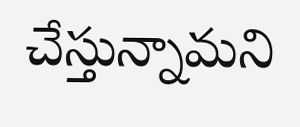చేస్తున్నామని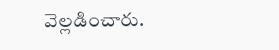వెల్లడించారు.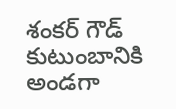శంకర్ గౌడ్ కుటుంబానికి అండగా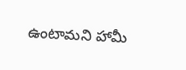ఉంటామని హామీ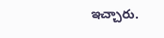ఇచ్చారు.